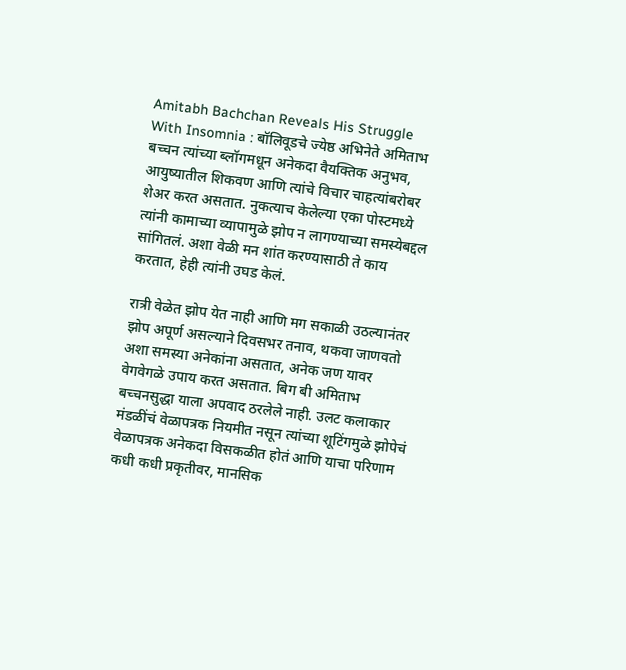Amitabh Bachchan Reveals His Struggle With Insomnia : बॉलिवूडचे ज्येष्ठ अभिनेते अमिताभ बच्चन त्यांच्या ब्लॉगमधून अनेकदा वैयक्तिक अनुभव, आयुष्यातील शिकवण आणि त्यांचे विचार चाहत्यांबरोबर शेअर करत असतात. नुकत्याच केलेल्या एका पोस्टमध्ये त्यांनी कामाच्या व्यापामुळे झोप न लागण्याच्या समस्येबद्दल सांगितलं. अशा वेळी मन शांत करण्यासाठी ते काय करतात, हेही त्यांनी उघड केलं.

रात्री वेळेत झोप येत नाही आणि मग सकाळी उठल्यानंतर झोप अपूर्ण असल्याने दिवसभर तनाव, थकवा जाणवतो अशा समस्या अनेकांना असतात, अनेक जण यावर वेगवेगळे उपाय करत असतात. बिग बी अमिताभ बच्चनसुद्धा याला अपवाद ठरलेले नाही. उलट कलाकार मंडळींचं वेळापत्रक नियमीत नसून त्यांच्या शूटिंगमुळे झोपेचं वेळापत्रक अनेकदा विसकळीत होतं आणि याचा परिणाम कधी कधी प्रकृतीवर, मानसिक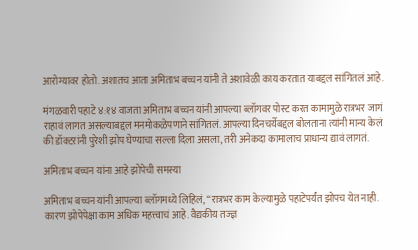आरोग्यावर होतो. अशातच आता अमिताभ बच्चन यांनी ते अशावेळी काय करतात याबद्दल सांगितलं आहे.

मंगळवारी पहाटे ४:१४ वाजता अमिताभ बच्चन यांनी आपल्या ब्लॉगवर पोस्ट करत कामामुळे रात्रभर जागं राहावं लागत असल्याबद्दल मनमोकळेपणाने सांगितलं. आपल्या दिनचर्येबद्दल बोलताना त्यांनी मान्य केलं की डॉक्टरांनी पुरेशी झोप घेण्याचा सल्ला दिला असला, तरी अनेकदा कामालाच प्राधान्य द्यावं लागतं.

अमिताभ बच्चन यांना आहे झोपेची समस्या

अमिताभ बच्चन यांनी आपल्या ब्लॉगमध्ये लिहिलं, “रात्रभर काम केल्यामुळे पहाटेपर्यंत झोपच येत नाही. कारण झोपेपेक्षा काम अधिक महत्त्वाचं आहे. वैद्यकीय तज्ज्ञ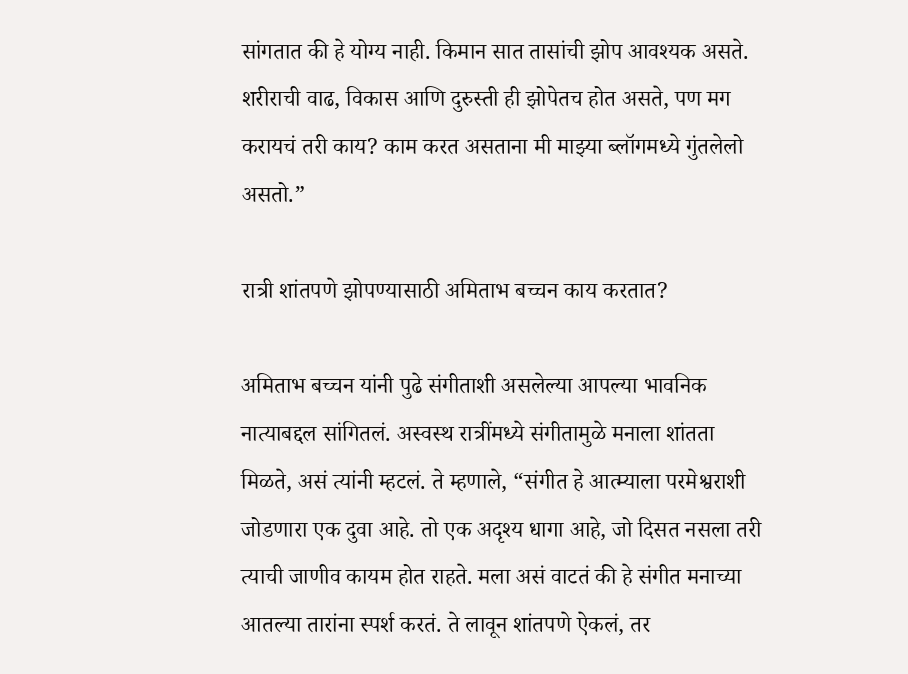सांगतात की हे योग्य नाही. किमान सात तासांची झोप आवश्यक असते. शरीराची वाढ, विकास आणि दुरुस्ती ही झोपेतच होत असते, पण मग करायचं तरी काय? काम करत असताना मी माझ्या ब्लॉगमध्ये गुंतलेलो असतो.”

रात्री शांतपणे झोपण्यासाठी अमिताभ बच्चन काय करतात?

अमिताभ बच्चन यांनी पुढे संगीताशी असलेल्या आपल्या भावनिक नात्याबद्दल सांगितलं. अस्वस्थ रात्रींमध्ये संगीतामुळे मनाला शांतता मिळते, असं त्यांनी म्हटलं. ते म्हणाले, “संगीत हे आत्म्याला परमेश्वराशी जोडणारा एक दुवा आहे. तो एक अदृश्य धागा आहे, जो दिसत नसला तरी त्याची जाणीव कायम होत राहते. मला असं वाटतं की हे संगीत मनाच्या आतल्या तारांना स्पर्श करतं. ते लावून शांतपणे ऐकलं, तर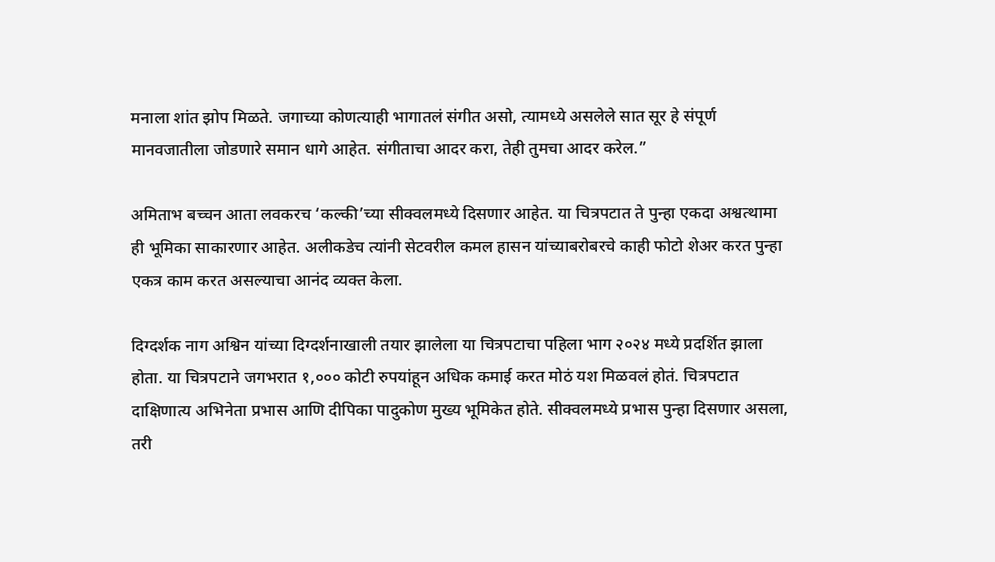मनाला शांत झोप मिळते. जगाच्या कोणत्याही भागातलं संगीत असो, त्यामध्ये असलेले सात सूर हे संपूर्ण मानवजातीला जोडणारे समान धागे आहेत. संगीताचा आदर करा, तेही तुमचा आदर करेल.”

अमिताभ बच्चन आता लवकरच ‘कल्की’च्या सीक्वलमध्ये दिसणार आहेत. या चित्रपटात ते पुन्हा एकदा अश्वत्थामा ही भूमिका साकारणार आहेत. अलीकडेच त्यांनी सेटवरील कमल हासन यांच्याबरोबरचे काही फोटो शेअर करत पुन्हा एकत्र काम करत असल्याचा आनंद व्यक्त केला.

दिग्दर्शक नाग अश्विन यांच्या दिग्दर्शनाखाली तयार झालेला या चित्रपटाचा पहिला भाग २०२४ मध्ये प्रदर्शित झाला होता. या चित्रपटाने जगभरात १,००० कोटी रुपयांहून अधिक कमाई करत मोठं यश मिळवलं होतं. चित्रपटात दाक्षिणात्य अभिनेता प्रभास आणि दीपिका पादुकोण मुख्य भूमिकेत होते. सीक्वलमध्ये प्रभास पुन्हा दिसणार असला, तरी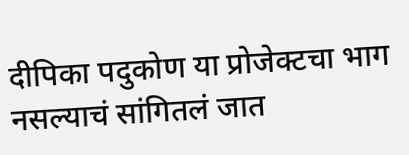दीपिका पदुकोण या प्रोजेक्टचा भाग नसल्याचं सांगितलं जात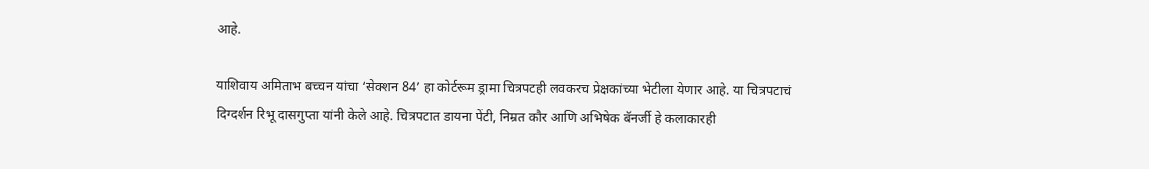आहे.

याशिवाय अमिताभ बच्चन यांचा ‘सेक्शन 84’ हा कोर्टरूम ड्रामा चित्रपटही लवकरच प्रेक्षकांच्या भेटीला येणार आहे. या चित्रपटाचं दिग्दर्शन रिभू दासगुप्ता यांनी केले आहे. चित्रपटात डायना पेंटी, निम्रत कौर आणि अभिषेक बॅनर्जी हे कलाकारही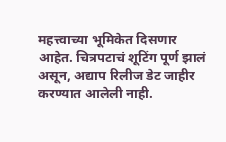महत्त्वाच्या भूमिकेत दिसणार आहेत. चित्रपटाचं शूटिंग पूर्ण झालं असून, अद्याप रिलीज डेट जाहीर करण्यात आलेली नाही.